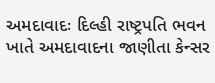અમદાવાદઃ દિલ્હી રાષ્ટ્રપતિ ભવન ખાતે અમદાવાદના જાણીતા કેન્સર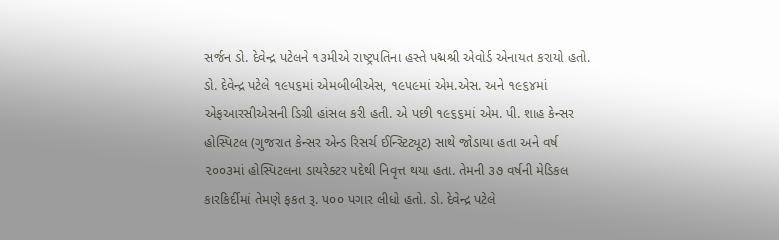સર્જન ડો. દેવેન્દ્ર પટેલને ૧૩મીએ રાષ્ટ્રપતિના હસ્તે પદ્મશ્રી એવોર્ડ એનાયત કરાયો હતો. ડો. દેવેન્દ્ર પટેલે ૧૯૫૬માં એમબીબીએસ, ૧૯૫૯માં એમ.એસ. અને ૧૯૬૪માં એફઆરસીએસની ડિગ્રી હાંસલ કરી હતી. એ પછી ૧૯૬૬માં એમ. પી. શાહ કેન્સર હોસ્પિટલ (ગુજરાત કેન્સર એન્ડ રિસર્ચ ઈન્સ્ટિટ્યૂટ) સાથે જોડાયા હતા અને વર્ષ ૨૦૦૩માં હોસ્પિટલના ડાયરેક્ટર પદેથી નિવૃત્ત થયા હતા. તેમની ૩૭ વર્ષની મેડિકલ કારકિર્દીમાં તેમણે ફકત રૂ. ૫૦૦ પગાર લીધો હતો. ડો. દેવેન્દ્ર પટેલે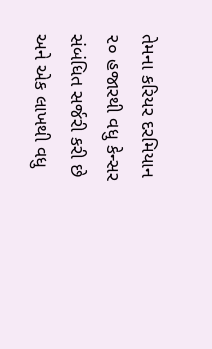તેમના કરિયર દરમિયાન ૨૦ હજારથી વધુ કેન્સર સંબંધિત સર્જરી કરી છે અને એક લાખથી વધુ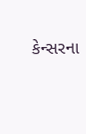કેન્સરના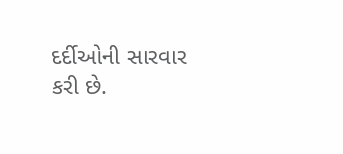દર્દીઓની સારવાર કરી છે.